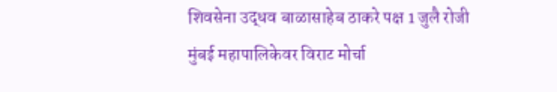शिवसेना उद्धव बाळासाहेब ठाकरे पक्ष 1 जुलै रोजी मुंबई महापालिकेवर विराट मोर्चा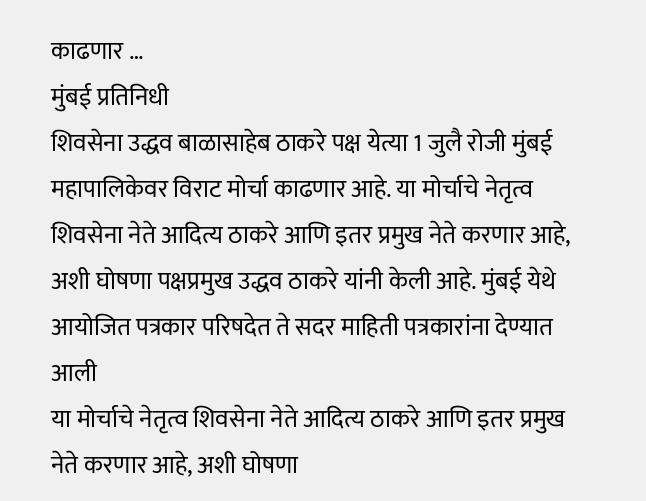काढणार …
मुंबई प्रतिनिधी
शिवसेना उद्धव बाळासाहेब ठाकरे पक्ष येत्या 1 जुलै रोजी मुंबई महापालिकेवर विराट मोर्चा काढणार आहे. या मोर्चाचे नेतृत्व शिवसेना नेते आदित्य ठाकरे आणि इतर प्रमुख नेते करणार आहे, अशी घोषणा पक्षप्रमुख उद्धव ठाकरे यांनी केली आहे. मुंबई येथे आयोजित पत्रकार परिषदेत ते सदर माहिती पत्रकारांना देण्यात आली
या मोर्चाचे नेतृत्व शिवसेना नेते आदित्य ठाकरे आणि इतर प्रमुख नेते करणार आहे, अशी घोषणा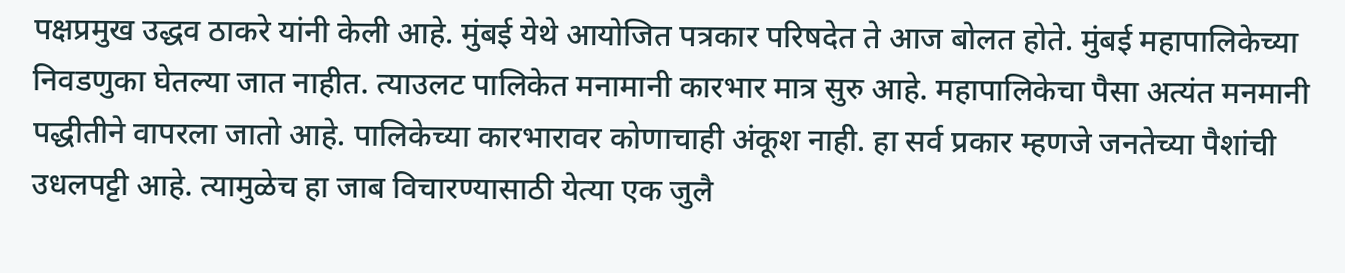पक्षप्रमुख उद्धव ठाकरे यांनी केली आहे. मुंबई येथे आयोजित पत्रकार परिषदेत ते आज बोलत होते. मुंबई महापालिकेच्या निवडणुका घेतल्या जात नाहीत. त्याउलट पालिकेत मनामानी कारभार मात्र सुरु आहे. महापालिकेचा पैसा अत्यंत मनमानी पद्धीतीने वापरला जातो आहे. पालिकेच्या कारभारावर कोणाचाही अंकूश नाही. हा सर्व प्रकार म्हणजे जनतेच्या पैशांची उधलपट्टी आहे. त्यामुळेच हा जाब विचारण्यासाठी येत्या एक जुलै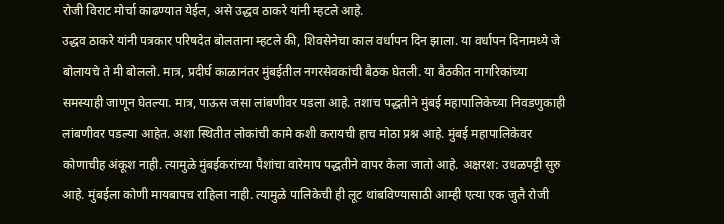रोजी विराट मोर्चा काढण्यात येईल, असे उद्धव ठाकरे यांनी म्हटले आहे.
उद्धव ठाकरे यांनी पत्रकार परिषदेत बोलताना म्हटले की, शिवसेनेचा काल वर्धापन दिन झाला. या वर्धापन दिनामध्ये जे बोलायचे ते मी बोललो. मात्र, प्रदीर्घ काळानंतर मुंबईतील नगरसेवकांची बैठक घेतली. या बैठकीत नागरिकांच्या समस्याही जाणून घेतल्या. मात्र, पाऊस जसा लांबणीवर पडला आहे. तशाच पद्धतीने मुंबई महापालिकेच्या निवडणुकाही लांबणीवर पडल्या आहेत. अशा स्थितीत लोकांची कामे कशी करायची हाच मोठा प्रश्न आहे. मुंबई महापालिकेवर कोणाचीह अंकूश नाही. त्यामुळे मुंबईकरांच्या पैशांचा वारेमाप पद्धतीने वापर केला जातो आहे. अक्षरश: उधळपट्टी सुरु आहे. मुंबईला कोणी मायबापच राहिला नाही. त्यामुळे पालिकेची ही लूट थांबविण्यासाठी आम्ही एत्या एक जुलै रोजी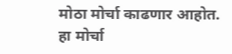मोठा मोर्चा काढणार आहोत. हा मोर्चा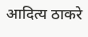आदित्य ठाकरे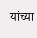यांच्या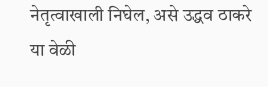नेतृत्वाखाली निघेल, असे उद्धव ठाकरे या वेळी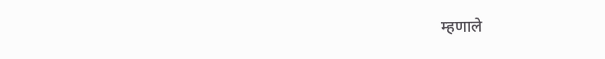म्हणाले